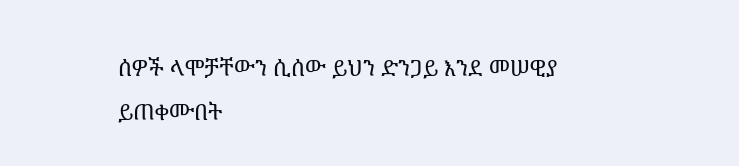ሰዎች ላሞቻቸውን ሲሰው ይህን ድንጋይ እንደ መሠዊያ ይጠቀሙበት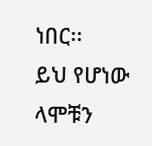ነበር፡፡
ይህ የሆነው ላሞቹን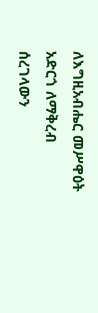ለእግዚአብሔር መሥዋዕት አድርጎ ለማቅረብ ሰረገላውን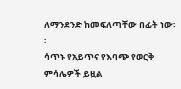ለማንደንድ ከመፍለጣቸው በፊት ነው፡፡
ሳጥኑ የአይጥና የእባጭ የወርቅ ምሳሌዎች ይዟል